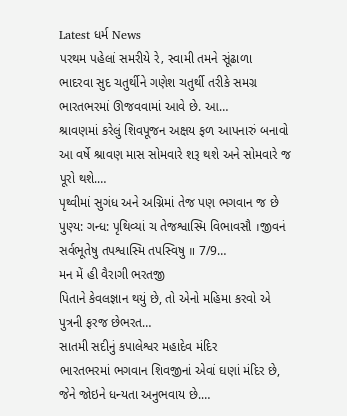Latest ધર્મ News
પરથમ પહેલાં સમરીયે રે‚ સ્વામી તમને સૂંઢાળા
ભાદરવા સુદ ચતુર્થીને ગણેશ ચતુર્થી તરીકે સમગ્ર ભારતભરમાં ઊજવવામાં આવે છે. આ…
શ્રાવણમાં કરેલું શિવપૂજન અક્ષય ફળ આપનારું બનાવો
આ વર્ષે શ્રાવણ માસ સોમવારે શરૂ થશે અને સોમવારે જ પૂરો થશે.…
પૃથ્વીમાં સુગંધ અને અગ્નિમાં તેજ પણ ભગવાન જ છે
પુણ્ય: ગન્ધ: પૃથિવ્યાં ચ તેજશ્વાસ્મિ વિભાવસૌ ।જીવનં સર્વભૂતેષુ તપશ્વાસ્મિ તપસ્વિષુ ॥ 7/9…
મન મેં હી વૈરાગી ભરતજી
પિતાને કેવલજ્ઞાન થયું છે, તો એનો મહિમા કરવો એ પુત્રની ફરજ છેભરત…
સાતમી સદીનું કપાલેશ્વર મહાદેવ મંદિર
ભારતભરમાં ભગવાન શિવજીનાં એવાં ઘણાં મંદિર છે, જેને જોઇને ધન્યતા અનુભવાય છે.…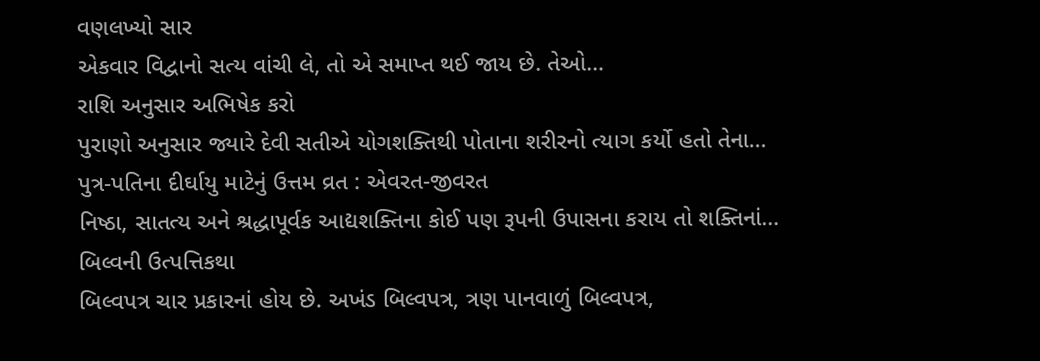વણલખ્યો સાર
એકવાર વિદ્વાનો સત્ય વાંચી લે, તો એ સમાપ્ત થઈ જાય છે. તેઓ…
રાશિ અનુસાર અભિષેક કરો
પુરાણો અનુસાર જ્યારે દેવી સતીએ યોગશક્તિથી પોતાના શરીરનો ત્યાગ કર્યો હતો તેના…
પુત્ર-પતિના દીર્ઘાયુ માટેનું ઉત્તમ વ્રત : એવરત-જીવરત
નિષ્ઠા, સાતત્ય અને શ્રદ્ધાપૂર્વક આદ્યશક્તિના કોઈ પણ રૂપની ઉપાસના કરાય તો શક્તિનાં…
બિલ્વની ઉત્પત્તિકથા
બિલ્વપત્ર ચાર પ્રકારનાં હોય છે. અખંડ બિલ્વપત્ર, ત્રણ પાનવાળું બિલ્વપત્ર,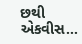છથી એકવીસ…